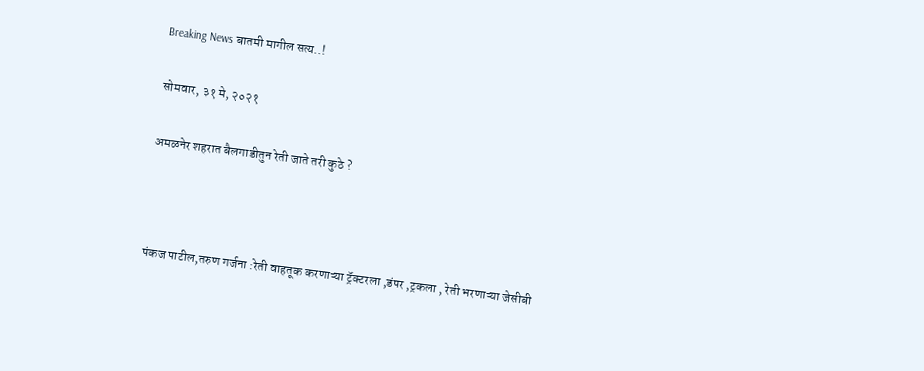Breaking News बातमी मागील सत्य..!

सोमवार, ३१ मे, २०२१

अमळनेर शहरात बैलगाडीतुन रेती जाते तरी कुठे ?



पंकज पाटील,तरुण गर्जना :रेती वाहतूक करणाऱ्या ट्रॅक्टरला ,डंपर ,ट्रकला , रेती भरणाऱ्या जेसीबी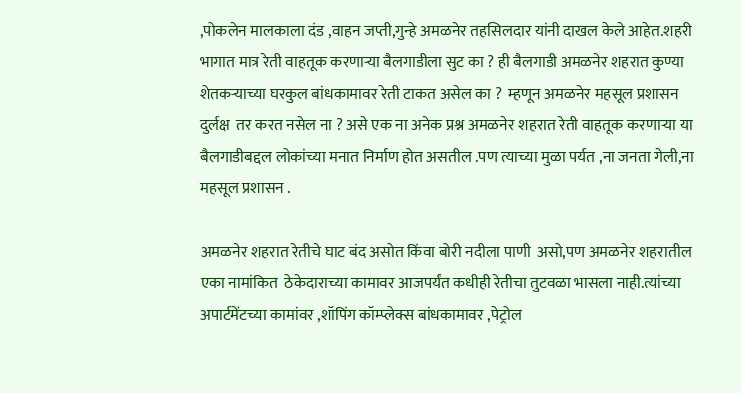,पोकलेन मालकाला दंड ,वाहन जप्ती,गुन्हे अमळनेर तहसिलदार यांनी दाखल केले आहेत.शहरी भागात मात्र रेती वाहतूक करणाऱ्या बैलगाडीला सुट का ? ही बैलगाडी अमळनेर शहरात कुण्या शेतकऱ्याच्या घरकुल बांधकामावर रेती टाकत असेल का ?  म्हणून अमळनेर महसूल प्रशासन दुर्लक्ष  तर करत नसेल ना ? असे एक ना अनेक प्रश्न अमळनेर शहरात रेती वाहतूक करणाऱ्या या बैलगाडीबद्दल लोकांच्या मनात निर्माण होत असतील .पण त्याच्या मुळा पर्यत ,ना जनता गेली,ना महसूल प्रशासन .

अमळनेर शहरात रेतीचे घाट बंद असोत किंवा बोरी नदीला पाणी  असो,पण अमळनेर शहरातील एका नामांकित  ठेकेदाराच्या कामावर आजपर्यंत कधीही रेतीचा तुटवळा भासला नाही.त्यांच्या अपार्टमेंटच्या कामांवर ,शॉपिंग कॉम्प्लेक्स बांधकामावर ,पेट्रोल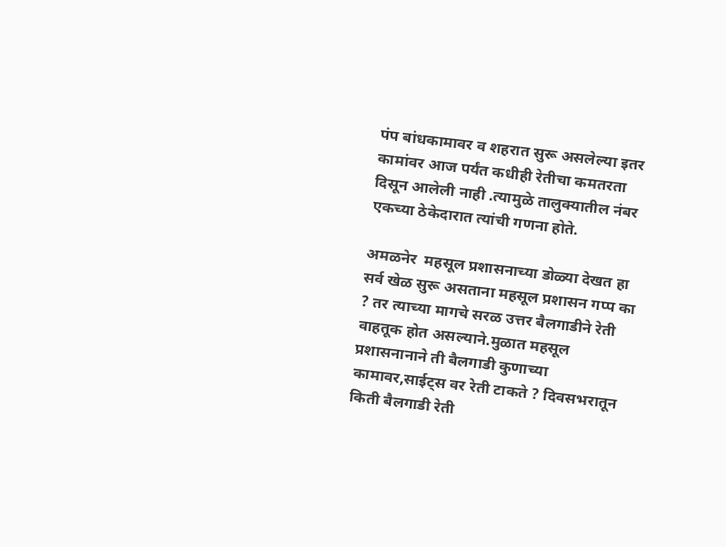पंप बांधकामावर व शहरात सुरू असलेल्या इतर कामांवर आज पर्यंत कधीही रेतीचा कमतरता दिसून आलेली नाही .त्यामुळे तालुक्यातील नंबर एकच्या ठेकेदारात त्यांची गणना होते.

अमळनेर  महसूल प्रशासनाच्या डोळ्या देखत हा सर्व खेळ सुरू असताना महसूल प्रशासन गप्प का ? तर त्याच्या मागचे सरळ उत्तर बैलगाडीने रेती वाहतूक होत असल्याने.मुळात महसूल प्रशासनानाने ती बैलगाडी कुणाच्या कामावर,साईट्स वर रेती टाकते ? दिवसभरातून किती बैलगाडी रेती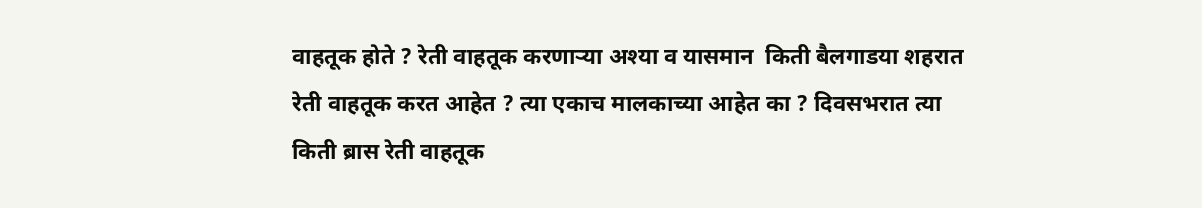वाहतूक होते ? रेती वाहतूक करणाऱ्या अश्या व यासमान  किती बैलगाडया शहरात रेती वाहतूक करत आहेत ? त्या एकाच मालकाच्या आहेत का ? दिवसभरात त्या किती ब्रास रेती वाहतूक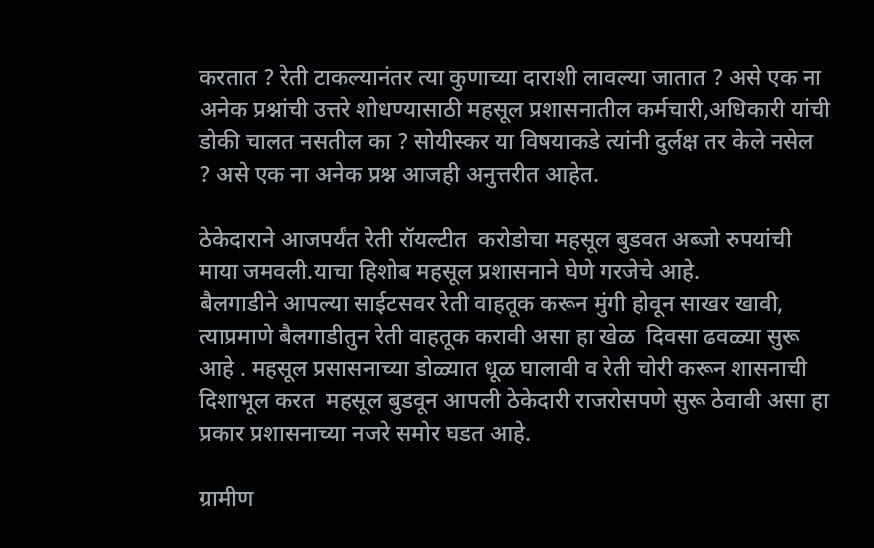करतात ? रेती टाकल्यानंतर त्या कुणाच्या दाराशी लावल्या जातात ? असे एक ना अनेक प्रश्नांची उत्तरे शोधण्यासाठी महसूल प्रशासनातील कर्मचारी,अधिकारी यांची डोकी चालत नसतील का ? सोयीस्कर या विषयाकडे त्यांनी दुर्लक्ष तर केले नसेल ? असे एक ना अनेक प्रश्न आजही अनुत्तरीत आहेत.

ठेकेदाराने आजपर्यंत रेती रॉयल्टीत  करोडोचा महसूल बुडवत अब्जो रुपयांची माया जमवली.याचा हिशोब महसूल प्रशासनाने घेणे गरजेचे आहे.
बैलगाडीने आपल्या साईटसवर रेती वाहतूक करून मुंगी होवून साखर खावी, त्याप्रमाणे बैलगाडीतुन रेती वाहतूक करावी असा हा खेळ  दिवसा ढवळ्या सुरू आहे . महसूल प्रसासनाच्या डोळ्यात धूळ घालावी व रेती चोरी करून शासनाची दिशाभूल करत  महसूल बुडवून आपली ठेकेदारी राजरोसपणे सुरू ठेवावी असा हा प्रकार प्रशासनाच्या नजरे समोर घडत आहे.

ग्रामीण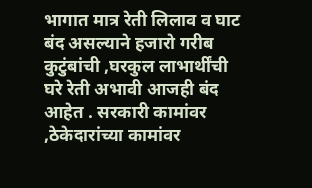भागात मात्र रेती लिलाव व घाट बंद असल्याने हजारो गरीब कुटुंबांची ,घरकुल लाभार्थींची घरे रेती अभावी आजही बंद आहेत . सरकारी कामांवर ,ठेकेदारांच्या कामांवर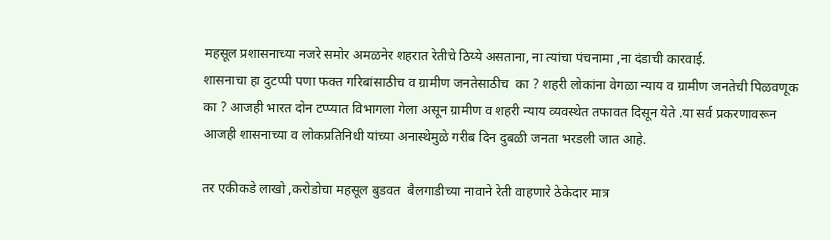महसूल प्रशासनाच्या नजरे समोर अमळनेर शहरात रेतीचे ठिय्ये असताना, ना त्यांचा पंचनामा ,ना दंडाची कारवाई.
शासनाचा हा दुटप्पी पणा फक्त गरिबांसाठीच व ग्रामीण जनतेसाठीच  का ? शहरी लोकांना वेगळा न्याय व ग्रामीण जनतेची पिळवणूक का ? आजही भारत दोन टप्प्यात विभागला गेला असून ग्रामीण व शहरी न्याय व्यवस्थेत तफावत दिसून येते .या सर्व प्रकरणावरून आजही शासनाच्या व लोकप्रतिनिधी यांच्या अनास्थेमुळे गरीब दिन दुबळी जनता भरडली जात आहे.

तर एकीकडे लाखो ,करोडोचा महसूल बुडवत  बैलगाडीच्या नावाने रेती वाहणारे ठेकेदार मात्र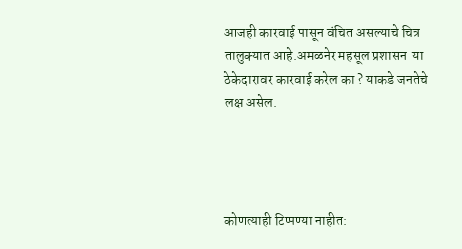आजही कारवाई पासून वंचित असल्याचे चित्र तालुक्यात आहे.अमळनेर महसूल प्रशासन  या ठेकेदारावर कारवाई करेल का ? याकडे जनतेचे लक्ष असेल.




कोणत्याही टिप्पण्‍या नाहीत: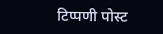टिप्पणी पोस्ट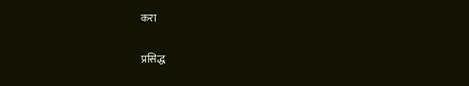करा

प्रसिद्ध